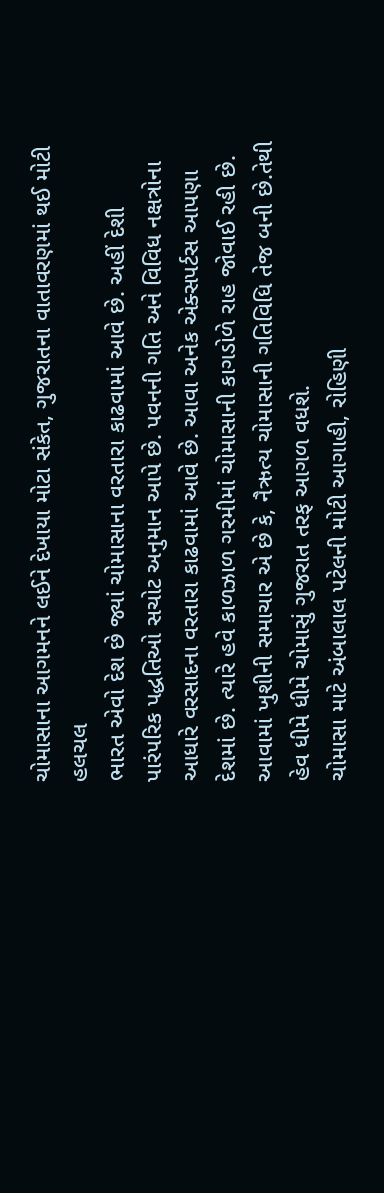ચોમાસાના આગમનને લઈને દેખાયા મોટા સંકેત, ગુજરાતના વાતાવરણમાં થઈ મોટી હલચલ
ભારત એવો દેશ છે જ્યાં ચોમાસાના વરતારા કાઢવામાં આવે છે. અહીં દેશી પારંપરિક પદ્ધતિઓ સચોટ અનુમાન આપે છે. પવનની ગતિ અને વિવિધ નક્ષત્રોના આધારે વરસાદના વરતારા કાઢવામાં આવે છે. આવા અનેક એક્સપર્ટસ આપણા દેશમાં છે. ત્યારે હવે કાળઝાળ ગરમીમાં ચોમાસાની કાગડોળે રાહ જોવાઈ રહી છે. આવામાં ખુશીની સમાચાર એ છે કે, નૈઋત્ય ચોમાસાની ગતિવિધિ તેજ બની છે.તેથી હેવ ધીમે ધીમે ચોમાસું ગુજરાત તરફ આગળ વધશે.
ચોમાસા માટે અંબાલાલ પટેલની મોટી આગાહી, રોહિણી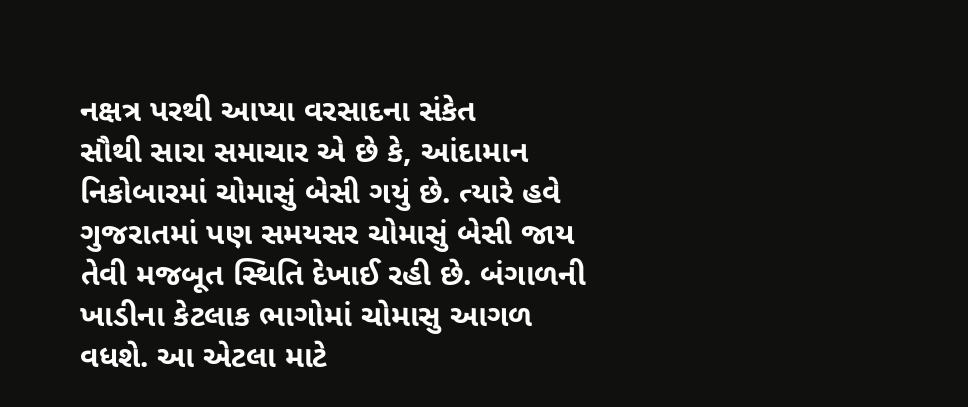નક્ષત્ર પરથી આપ્યા વરસાદના સંકેત
સૌથી સારા સમાચાર એ છે કે, આંદામાન નિકોબારમાં ચોમાસું બેસી ગયું છે. ત્યારે હવે ગુજરાતમાં પણ સમયસર ચોમાસું બેસી જાય તેવી મજબૂત સ્થિતિ દેખાઈ રહી છે. બંગાળની ખાડીના કેટલાક ભાગોમાં ચોમાસુ આગળ વધશે. આ એટલા માટે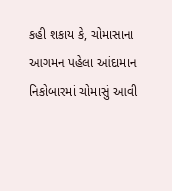કહી શકાય કે, ચોમાસાના આગમન પહેલા આંદામાન નિકોબારમાં ચોમાસું આવી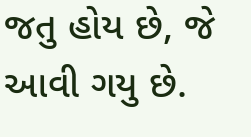જતુ હોય છે, જે આવી ગયુ છે.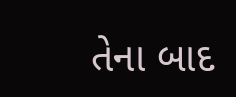તેના બાદ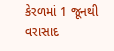કેરળમાં 1 જૂનથી વરાસાદ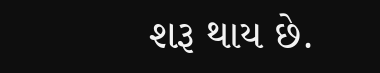શરૂ થાય છે.